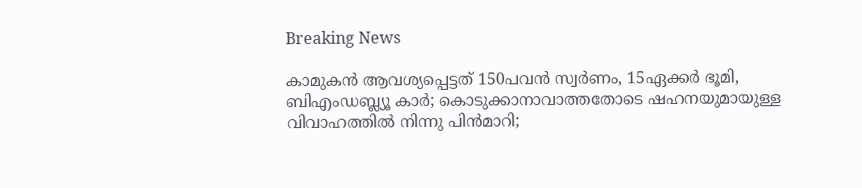Breaking News

കാമുകന്‍ ആവശ്യപ്പെട്ടത് 150പവന്‍ സ്വര്‍ണം, 15ഏക്കര്‍ ഭൂമി, ബിഎംഡബ്ല്യൂ കാര്‍; കൊടുക്കാനാവാത്തതോടെ ഷഹനയുമായുള്ള വിവാഹത്തില്‍ നിന്നു പിന്‍മാറി;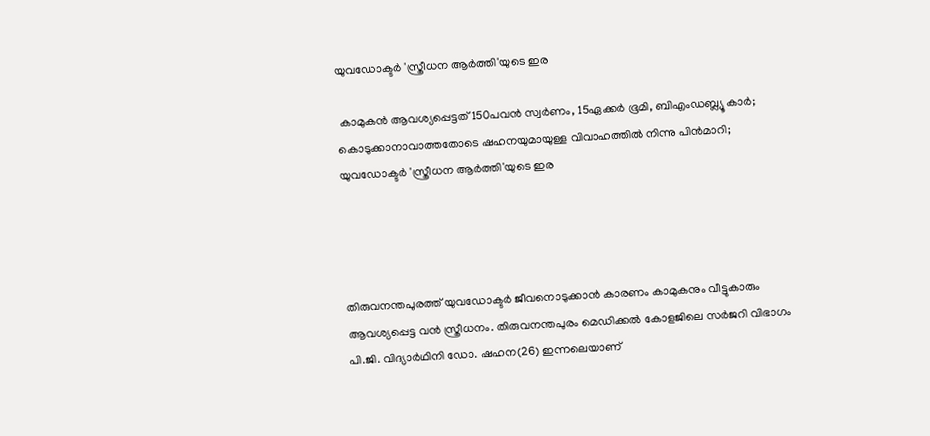യുവഡോക്ടര്‍ 'സ്ത്രീധന ആര്‍ത്തി'യുടെ ഇര

 കാമുകന്‍ ആവശ്യപ്പെട്ടത് 150പവന്‍ സ്വര്‍ണം, 15ഏക്കര്‍ ഭൂമി, ബിഎംഡബ്ല്യൂ കാര്‍; കൊടുക്കാനാവാത്തതോടെ ഷഹനയുമായുള്ള വിവാഹത്തില്‍ നിന്നു പിന്‍മാറി; യുവഡോക്ടര്‍ 'സ്ത്രീധന ആര്‍ത്തി'യുടെ ഇര




തിരുവനന്തപുരത്ത് യുവഡോക്ടര്‍ ജീവനൊടുക്കാന്‍ കാരണം കാമുകനും വീട്ടുകാരും ആവശ്യപ്പെട്ട വന്‍ സ്ത്രീധനം. തിരുവനന്തപുരം മെഡിക്കല്‍ കോളജിലെ സര്‍ജറി വിഭാഗം പി.ജി. വിദ്യാര്‍ഥിനി ഡോ. ഷഹന(26) ഇന്നലെയാണ്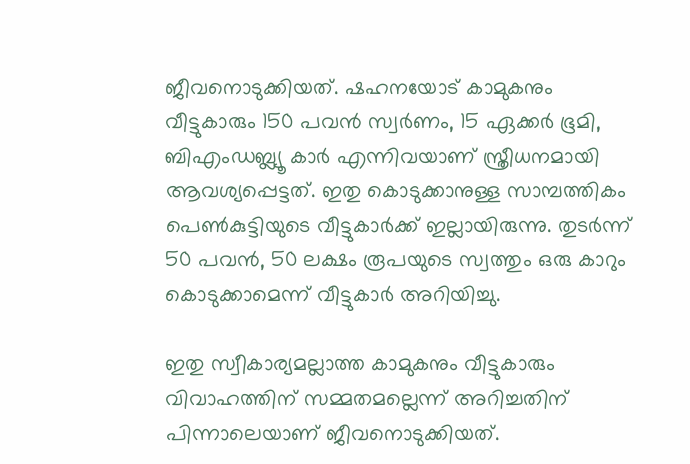ജീവനൊടുക്കിയത്. ഷഹനയോട് കാമുകനും വീട്ടുകാരും 150 പവന്‍ സ്വര്‍ണം, 15 ഏക്കര്‍ ഭൂമി, ബിഎംഡബ്ല്യൂ കാര്‍ എന്നിവയാണ് സ്ത്രീധനമായി ആവശ്യപ്പെട്ടത്. ഇതു കൊടുക്കാനുള്ള സാമ്പത്തികം പെണ്‍കുട്ടിയുടെ വീട്ടുകാര്‍ക്ക് ഇല്ലായിരുന്നു. തുടര്‍ന്ന് 50 പവന്‍, 50 ലക്ഷം രൂപയുടെ സ്വത്തും ഒരു കാറും കൊടുക്കാമെന്ന് വീട്ടുകാര്‍ അറിയിച്ചു.

ഇതു സ്വീകാര്യമല്ലാത്ത കാമുകനും വീട്ടുകാരും വിവാഹത്തിന് സമ്മതമല്ലെന്ന് അറിച്ചതിന് പിന്നാലെയാണ് ജീവനൊടുക്കിയത്.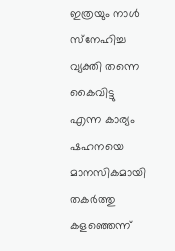ഇത്രയും നാള്‍ സ്‌നേഹിച്ച വ്യക്തി തന്നെ കൈവിട്ടു എന്ന കാര്യം ഷഹനയെ മാനസികമായി തകര്‍ത്തു കളഞ്ഞെന്ന്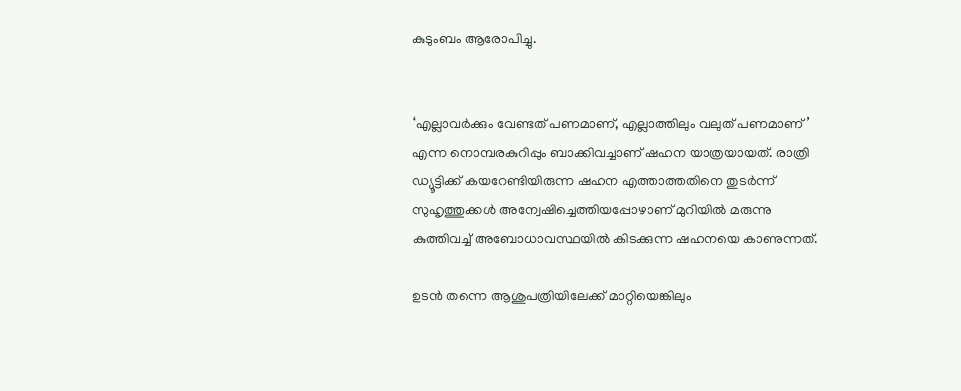കുടുംബം ആരോപിച്ചു.


‘എല്ലാവര്‍ക്കും വേണ്ടത് പണമാണ്, എല്ലാത്തിലും വലുത് പണമാണ്’ എന്ന നൊമ്പരകുറിപ്പും ബാക്കിവച്ചാണ് ഷഹന യാത്രയായത്. രാത്രി ഡ്യൂട്ടിക്ക് കയറേണ്ടിയിരുന്ന ഷഹന എത്താത്തതിനെ തുടര്‍ന്ന് സുഹൃത്തുക്കള്‍ അന്വേഷിച്ചെത്തിയപ്പോഴാണ് മുറിയില്‍ മരുന്നു കുത്തിവച്ച് അബോധാവസ്ഥയില്‍ കിടക്കുന്ന ഷഹനയെ കാണുന്നത്.

ഉടന്‍ തന്നെ ആശുപത്രിയിലേക്ക് മാറ്റിയെങ്കിലും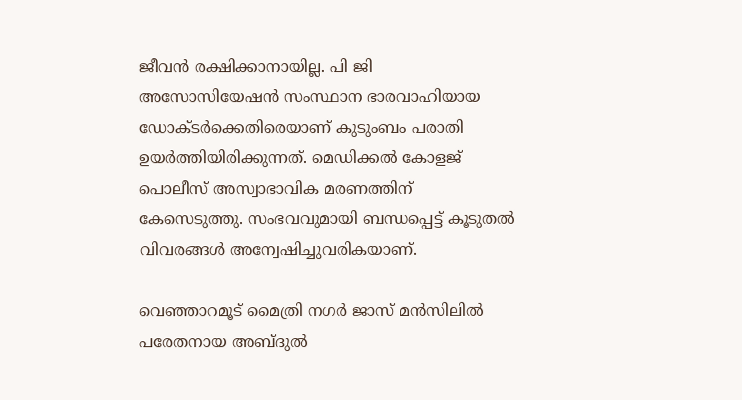ജീവന്‍ രക്ഷിക്കാനായില്ല. പി ജി അസോസിയേഷന്‍ സംസ്ഥാന ഭാരവാഹിയായ ഡോക്ടര്‍ക്കെതിരെയാണ് കുടുംബം പരാതി ഉയര്‍ത്തിയിരിക്കുന്നത്. മെഡിക്കല്‍ കോളജ് പൊലീസ് അസ്വാഭാവിക മരണത്തിന് കേസെടുത്തു. സംഭവവുമായി ബന്ധപ്പെട്ട് കൂടുതല്‍ വിവരങ്ങള്‍ അന്വേഷിച്ചുവരികയാണ്.

വെഞ്ഞാറമൂട് മൈത്രി നഗര്‍ ജാസ് മന്‍സിലില്‍ പരേതനായ അബ്ദുല്‍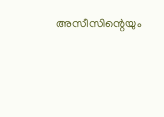അസീസിന്റെയും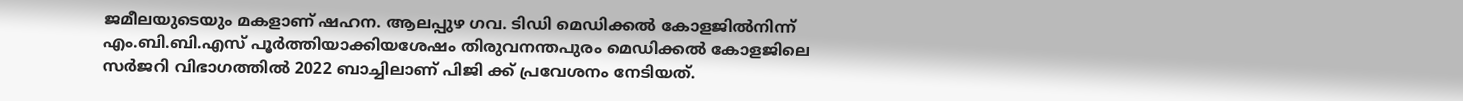ജമീലയുടെയും മകളാണ് ഷഹന. ആലപ്പുഴ ഗവ. ടിഡി മെഡിക്കല്‍ കോളജില്‍നിന്ന് എം.ബി.ബി.എസ് പൂര്‍ത്തിയാക്കിയശേഷം തിരുവനന്തപുരം മെഡിക്കല്‍ കോളജിലെ സര്‍ജറി വിഭാഗത്തില്‍ 2022 ബാച്ചിലാണ് പിജി ക്ക് പ്രവേശനം നേടിയത്.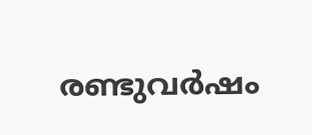രണ്ടുവര്‍ഷം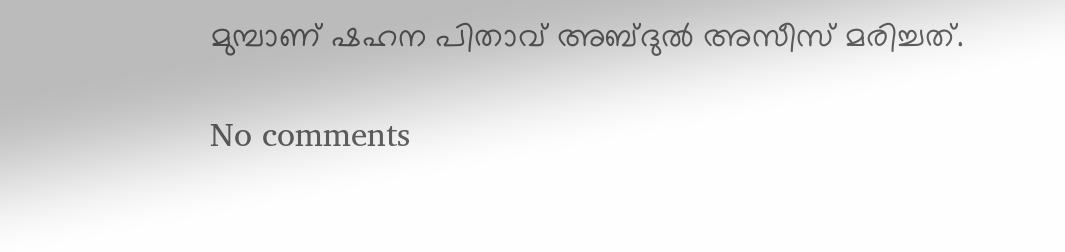മുമ്പാണ് ഷഹന പിതാവ് അബ്ദുല്‍ അസീസ് മരിച്ചത്.

No comments